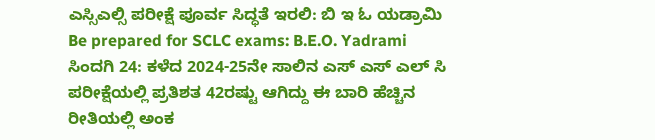ಎಸ್ಸಿಎಲ್ಸಿ ಪರೀಕ್ಷೆ ಪೂರ್ವ ಸಿದ್ಧತೆ ಇರಲಿ: ಬಿ ಇ ಓ ಯಡ್ರಾಮಿ
Be prepared for SCLC exams: B.E.O. Yadrami
ಸಿಂದಗಿ 24: ಕಳೆದ 2024-25ನೇ ಸಾಲಿನ ಎಸ್ ಎಸ್ ಎಲ್ ಸಿ ಪರೀಕ್ಷೆಯಲ್ಲಿ ಪ್ರತಿಶತ 42ರಷ್ಟು ಆಗಿದ್ದು ಈ ಬಾರಿ ಹೆಚ್ಚಿನ ರೀತಿಯಲ್ಲಿ ಅಂಕ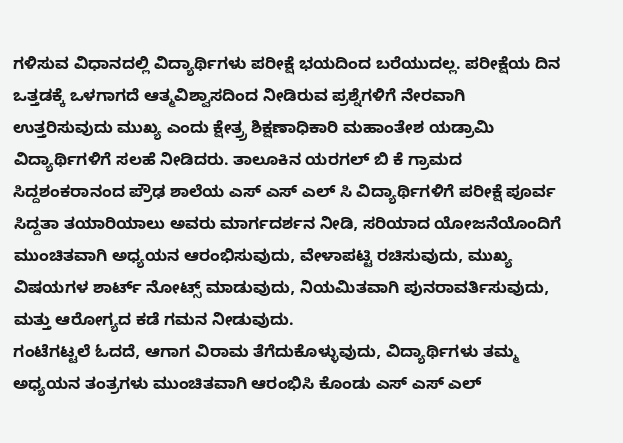ಗಳಿಸುವ ವಿಧಾನದಲ್ಲಿ ವಿದ್ಯಾರ್ಥಿಗಳು ಪರೀಕ್ಷೆ ಭಯದಿಂದ ಬರೆಯುದಲ್ಲ. ಪರೀಕ್ಷೆಯ ದಿನ ಒತ್ತಡಕ್ಕೆ ಒಳಗಾಗದೆ ಆತ್ಮವಿಶ್ವಾಸದಿಂದ ನೀಡಿರುವ ಪ್ರಶ್ನೆಗಳಿಗೆ ನೇರವಾಗಿ ಉತ್ತರಿಸುವುದು ಮುಖ್ಯ ಎಂದು ಕ್ಷೇತ್ರ್ರ ಶಿಕ್ಷಣಾಧಿಕಾರಿ ಮಹಾಂತೇಶ ಯಡ್ರಾಮಿ ವಿದ್ಯಾರ್ಥಿಗಳಿಗೆ ಸಲಹೆ ನೀಡಿದರು. ತಾಲೂಕಿನ ಯರಗಲ್ ಬಿ ಕೆ ಗ್ರಾಮದ ಸಿದ್ದಶಂಕರಾನಂದ ಪ್ರೌಢ ಶಾಲೆಯ ಎಸ್ ಎಸ್ ಎಲ್ ಸಿ ವಿದ್ಯಾರ್ಥಿಗಳಿಗೆ ಪರೀಕ್ಷೆ ಪೂರ್ವ ಸಿದ್ದತಾ ತಯಾರಿಯಾಲು ಅವರು ಮಾರ್ಗದರ್ಶನ ನೀಡಿ, ಸರಿಯಾದ ಯೋಜನೆಯೊಂದಿಗೆ ಮುಂಚಿತವಾಗಿ ಅಧ್ಯಯನ ಆರಂಭಿಸುವುದು, ವೇಳಾಪಟ್ಟಿ ರಚಿಸುವುದು, ಮುಖ್ಯ ವಿಷಯಗಳ ಶಾರ್ಟ್ ನೋಟ್ಸ್ ಮಾಡುವುದು, ನಿಯಮಿತವಾಗಿ ಪುನರಾವರ್ತಿಸುವುದು, ಮತ್ತು ಆರೋಗ್ಯದ ಕಡೆ ಗಮನ ನೀಡುವುದು.
ಗಂಟೆಗಟ್ಟಲೆ ಓದದೆ, ಆಗಾಗ ವಿರಾಮ ತೆಗೆದುಕೊಳ್ಳುವುದು, ವಿದ್ಯಾರ್ಥಿಗಳು ತಮ್ಮ ಅಧ್ಯಯನ ತಂತ್ರಗಳು ಮುಂಚಿತವಾಗಿ ಆರಂಭಿಸಿ ಕೊಂಡು ಎಸ್ ಎಸ್ ಎಲ್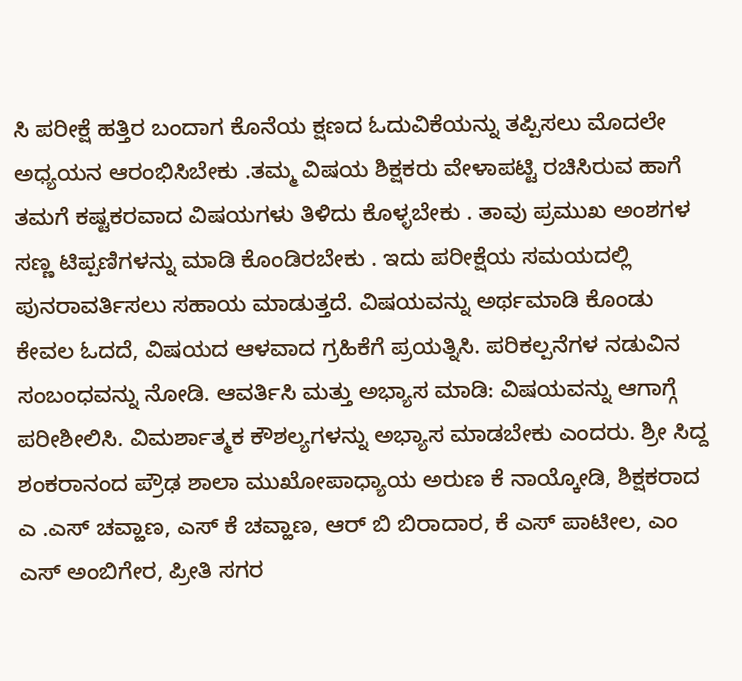ಸಿ ಪರೀಕ್ಷೆ ಹತ್ತಿರ ಬಂದಾಗ ಕೊನೆಯ ಕ್ಷಣದ ಓದುವಿಕೆಯನ್ನು ತಪ್ಪಿಸಲು ಮೊದಲೇ ಅಧ್ಯಯನ ಆರಂಭಿಸಿಬೇಕು .ತಮ್ಮ ವಿಷಯ ಶಿಕ್ಷಕರು ವೇಳಾಪಟ್ಟಿ ರಚಿಸಿರುವ ಹಾಗೆ ತಮಗೆ ಕಷ್ಟಕರವಾದ ವಿಷಯಗಳು ತಿಳಿದು ಕೊಳ್ಳಬೇಕು . ತಾವು ಪ್ರಮುಖ ಅಂಶಗಳ ಸಣ್ಣ ಟಿಪ್ಪಣಿಗಳನ್ನು ಮಾಡಿ ಕೊಂಡಿರಬೇಕು . ಇದು ಪರೀಕ್ಷೆಯ ಸಮಯದಲ್ಲಿ ಪುನರಾವರ್ತಿಸಲು ಸಹಾಯ ಮಾಡುತ್ತದೆ. ವಿಷಯವನ್ನು ಅರ್ಥಮಾಡಿ ಕೊಂಡು ಕೇವಲ ಓದದೆ, ವಿಷಯದ ಆಳವಾದ ಗ್ರಹಿಕೆಗೆ ಪ್ರಯತ್ನಿಸಿ. ಪರಿಕಲ್ಪನೆಗಳ ನಡುವಿನ ಸಂಬಂಧವನ್ನು ನೋಡಿ. ಆವರ್ತಿಸಿ ಮತ್ತು ಅಭ್ಯಾಸ ಮಾಡಿ: ವಿಷಯವನ್ನು ಆಗಾಗ್ಗೆ ಪರೀಶೀಲಿಸಿ. ವಿಮರ್ಶಾತ್ಮಕ ಕೌಶಲ್ಯಗಳನ್ನು ಅಭ್ಯಾಸ ಮಾಡಬೇಕು ಎಂದರು. ಶ್ರೀ ಸಿದ್ದ ಶಂಕರಾನಂದ ಪ್ರೌಢ ಶಾಲಾ ಮುಖೋಪಾಧ್ಯಾಯ ಅರುಣ ಕೆ ನಾಯ್ಕೋಡಿ, ಶಿಕ್ಷಕರಾದ ಎ .ಎಸ್ ಚವ್ಹಾಣ, ಎಸ್ ಕೆ ಚವ್ಹಾಣ, ಆರ್ ಬಿ ಬಿರಾದಾರ, ಕೆ ಎಸ್ ಪಾಟೀಲ, ಎಂ ಎಸ್ ಅಂಬಿಗೇರ, ಪ್ರೀತಿ ಸಗರ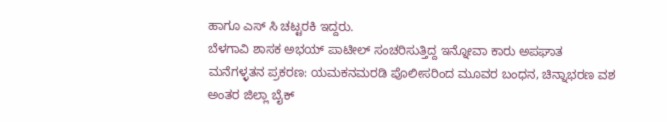ಹಾಗೂ ಎಸ್ ಸಿ ಚಟ್ಟರಕಿ ಇದ್ದರು.
ಬೆಳಗಾವಿ ಶಾಸಕ ಅಭಯ್ ಪಾಟೀಲ್ ಸಂಚರಿಸುತ್ತಿದ್ದ ಇನ್ನೋವಾ ಕಾರು ಅಪಘಾತ
ಮನೆಗಳ್ಳತನ ಪ್ರಕರಣ: ಯಮಕನಮರಡಿ ಪೊಲೀಸರಿಂದ ಮೂವರ ಬಂಧನ, ಚಿನ್ನಾಭರಣ ವಶ
ಅಂತರ ಜಿಲ್ಲಾ ಬೈಕ್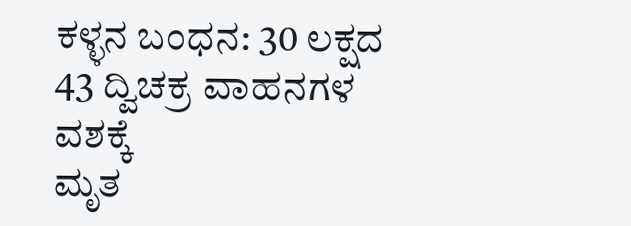ಕಳ್ಳನ ಬಂಧನ: 30 ಲಕ್ಷದ 43 ದ್ವಿಚಕ್ರ ವಾಹನಗಳ ವಶಕ್ಕೆ
ಮೃತ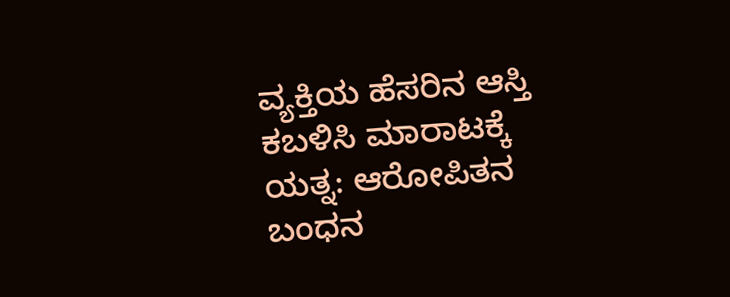ವ್ಯಕ್ತಿಯ ಹೆಸರಿನ ಆಸ್ತಿ ಕಬಳಿಸಿ ಮಾರಾಟಕ್ಕೆ ಯತ್ನ: ಆರೋಪಿತನ ಬಂಧನ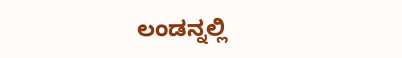ಲಂಡನ್ನಲ್ಲಿ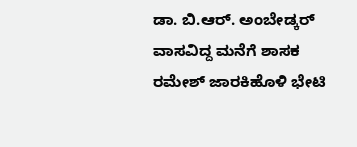ಡಾ. ಬಿ.ಆರ್. ಅಂಬೇಡ್ಕರ್ ವಾಸವಿದ್ದ ಮನೆಗೆ ಶಾಸಕ ರಮೇಶ್ ಜಾರಕಿಹೊಳಿ ಭೇಟಿ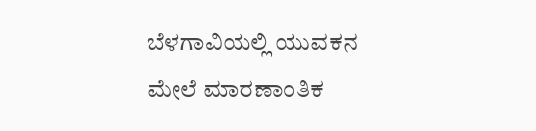ಬೆಳಗಾವಿಯಲ್ಲಿ ಯುವಕನ ಮೇಲೆ ಮಾರಣಾಂತಿಕ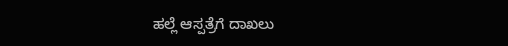ಹಲ್ಲೆ ಆಸ್ಪತ್ರೆಗೆ ದಾಖಲು